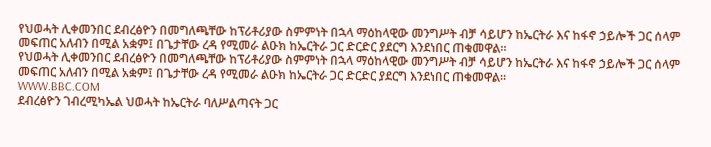የህወሓት ሊቀመንበር ደብረፅዮን በመግለጫቸው ከፕሪቶሪያው ስምምነት በኋላ ማዕከላዊው መንግሥት ብቻ ሳይሆን ከኤርትራ እና ከፋኖ ኃይሎች ጋር ሰላም መፍጠር አለብን በሚል አቋም፤ በጌታቸው ረዳ የሚመራ ልዑክ ከኤርትራ ጋር ድርድር ያደርግ እንደነበር ጠቁመዋል።
የህወሓት ሊቀመንበር ደብረፅዮን በመግለጫቸው ከፕሪቶሪያው ስምምነት በኋላ ማዕከላዊው መንግሥት ብቻ ሳይሆን ከኤርትራ እና ከፋኖ ኃይሎች ጋር ሰላም መፍጠር አለብን በሚል አቋም፤ በጌታቸው ረዳ የሚመራ ልዑክ ከኤርትራ ጋር ድርድር ያደርግ እንደነበር ጠቁመዋል።
WWW.BBC.COM
ደብረፅዮን ገብረሚካኤል ህወሓት ከኤርትራ ባለሥልጣናት ጋር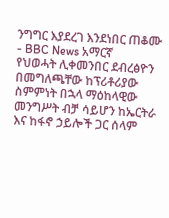ንግግር እያደረገ እንደነበር ጠቆሙ - BBC News አማርኛ
የህወሓት ሊቀመንበር ደብረፅዮን በመግለጫቸው ከፕሪቶሪያው ስምምነት በኋላ ማዕከላዊው መንግሥት ብቻ ሳይሆን ከኤርትራ እና ከፋኖ ኃይሎች ጋር ሰላም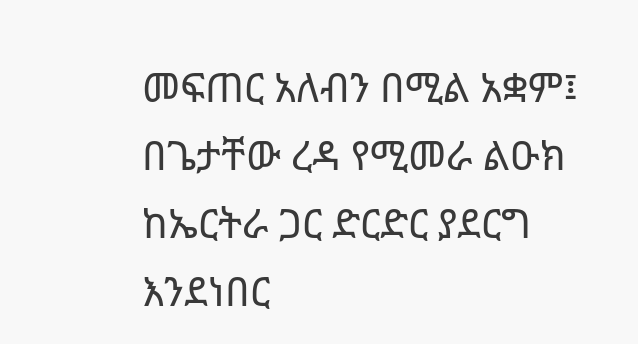መፍጠር አለብን በሚል አቋም፤ በጌታቸው ረዳ የሚመራ ልዑክ ከኤርትራ ጋር ድርድር ያደርግ እንደነበር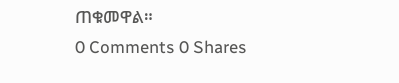ጠቁመዋል።
0 Comments 0 Shares